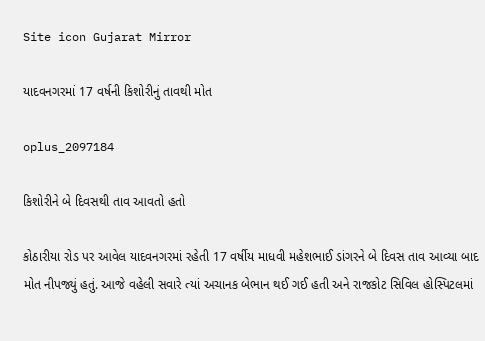Site icon Gujarat Mirror

યાદવનગરમાં 17 વર્ષની કિશોરીનું તાવથી મોત

oplus_2097184

કિશોરીને બે દિવસથી તાવ આવતો હતો

કોઠારીયા રોડ પર આવેલ યાદવનગરમાં રહેતી 17 વર્ષીય માધવી મહેશભાઈ ડાંગરને બે દિવસ તાવ આવ્યા બાદ મોત નીપજ્યું હતું. આજે વહેલી સવારે ત્યાં અચાનક બેભાન થઈ ગઈ હતી અને રાજકોટ સિવિલ હોસ્પિટલમાં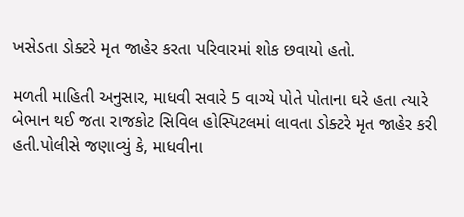ખસેડતા ડોક્ટરે મૃત જાહેર કરતા પરિવારમાં શોક છવાયો હતો.

મળતી માહિતી અનુસાર, માધવી સવારે 5 વાગ્યે પોતે પોતાના ઘરે હતા ત્યારે બેભાન થઈ જતા રાજકોટ સિવિલ હોસ્પિટલમાં લાવતા ડોક્ટરે મૃત જાહેર કરી હતી.પોલીસે જણાવ્યું કે, માધવીના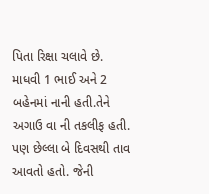પિતા રિક્ષા ચલાવે છે. માધવી 1 ભાઈ અને 2 બહેનમાં નાની હતી.તેને અગાઉ વા ની તકલીફ હતી. પણ છેલ્લા બે દિવસથી તાવ આવતો હતો. જેની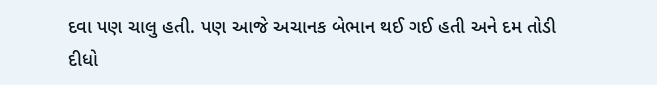દવા પણ ચાલુ હતી. પણ આજે અચાનક બેભાન થઈ ગઈ હતી અને દમ તોડી દીધો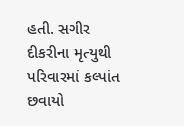હતી. સગીર દીકરીના મૃત્યુથી પરિવારમાં કલ્પાંત છવાયો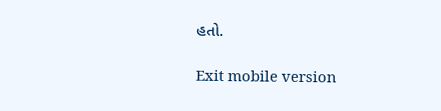હતો.

Exit mobile version